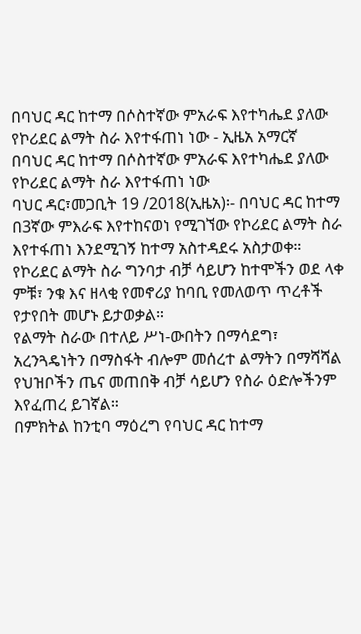በባህር ዳር ከተማ በሶስተኛው ምአራፍ እየተካሔደ ያለው የኮሪደር ልማት ስራ እየተፋጠነ ነው - ኢዜአ አማርኛ
በባህር ዳር ከተማ በሶስተኛው ምአራፍ እየተካሔደ ያለው የኮሪደር ልማት ስራ እየተፋጠነ ነው
ባህር ዳር፣መጋቢት 19 /2018(ኢዜአ)፡- በባህር ዳር ከተማ በ3ኛው ምእራፍ እየተከናወነ የሚገኘው የኮሪደር ልማት ስራ እየተፋጠነ እንደሚገኝ ከተማ አስተዳደሩ አስታወቀ።
የኮሪደር ልማት ስራ ግንባታ ብቻ ሳይሆን ከተሞችን ወደ ላቀ ምቹ፣ ንቁ እና ዘላቂ የመኖሪያ ከባቢ የመለወጥ ጥረቶች የታየበት መሆኑ ይታወቃል።
የልማት ስራው በተለይ ሥነ-ውበትን በማሳደግ፣ አረንጓዴነትን በማስፋት ብሎም መሰረተ ልማትን በማሻሻል የህዝቦችን ጤና መጠበቅ ብቻ ሳይሆን የስራ ዕድሎችንም እየፈጠረ ይገኛል።
በምክትል ከንቲባ ማዕረግ የባህር ዳር ከተማ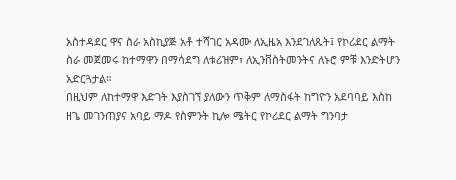አስተዳደር ዋና ስራ አስኪያጅ አቶ ተሻገር አዳሙ ለኢዜአ እንደገለጹት፤ የኮሪደር ልማት ስራ መጀመሩ ከተማዋን በማሳደግ ለቱሪዝም፣ ለኢንቨስትመንትና ለኑሮ ምቹ እንድትሆን አድርጓታል።
በዚህም ለከተማዋ እድገት እያስገኘ ያለውን ጥቅም ለማስፋት ከግዮን አደባባይ እስከ ዘጌ መገንጠያና አባይ ማዶ የስምንት ኪሎ ሜትር የኮሪደር ልማት ግንባታ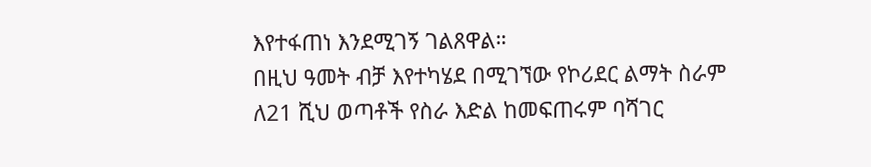እየተፋጠነ እንደሚገኝ ገልጸዋል።
በዚህ ዓመት ብቻ እየተካሄደ በሚገኘው የኮሪደር ልማት ስራም ለ21 ሺህ ወጣቶች የስራ እድል ከመፍጠሩም ባሻገር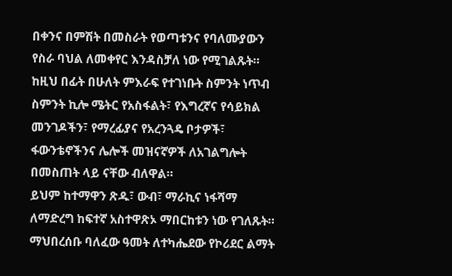በቀንና በምሽት በመስራት የወጣቱንና የባለሙያውን የስራ ባህል ለመቀየር እንዳስቻለ ነው የሚገልጹት።
ከዚህ በፊት በሁለት ምእራፍ የተገነቡት ስምንት ነጥብ ስምንት ኪሎ ሜትር የአስፋልት፣ የእግረኛና የሳይክል መንገዶችን፣ የማረፊያና የአረንጓዴ ቦታዎች፣ ፋውንቴኖችንና ሌሎች መዝናኛዎች ለአገልግሎት በመስጠት ላይ ናቸው ብለዋል።
ይህም ከተማዋን ጽዱ፣ ውብ፣ ማራኪና ነፋሻማ ለማድረግ ከፍተኛ አስተዋጽኦ ማበርከቱን ነው የገለጹት።
ማህበረሰቡ ባለፈው ዓመት ለተካሔደው የኮሪደር ልማት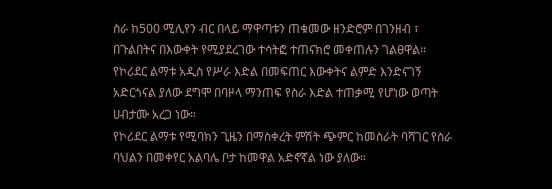ስራ ከ500 ሚሊየን ብር በላይ ማዋጣቱን ጠቁመው ዘንድሮም በገንዘብ ፣ በጉልበትና በእውቀት የሚያደረገው ተሳትፎ ተጠናክሮ መቀጠሉን ገልፀዋል።
የኮሪደር ልማቱ አዲስ የሥራ እድል በመፍጠር እውቀትና ልምድ እንድናገኝ አድርጎናል ያለው ደግሞ በባዞላ ማንጠፍ የስራ እድል ተጠቃሚ የሆነው ወጣት ሀብታሙ አረጋ ነው።
የኮሪደር ልማቱ የሚባክን ጊዜን በማስቀረት ምሽት ጭምር ከመስራት ባሻገር የስራ ባህልን በመቀየር አልባሌ ቦታ ከመዋል አድኖኛል ነው ያለው።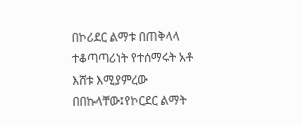በኮሪደር ልማቱ በጠቅላላ ተቆጣጣሪነት የተሰማሩት አቶ እሸቱ እሚያምረው በበኩላቸው፤የኮርደር ልማት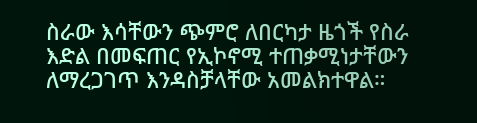ስራው እሳቸውን ጭምሮ ለበርካታ ዜጎች የስራ እድል በመፍጠር የኢኮኖሚ ተጠቃሚነታቸውን ለማረጋገጥ እንዳስቻላቸው አመልክተዋል።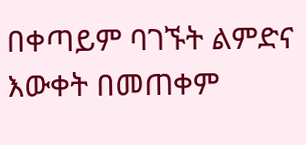በቀጣይም ባገኙት ልምድና እውቀት በመጠቀም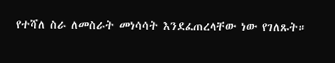የተሻለ ስራ ለመስራት መነሳሳት እንደፈጠረላቸው ነው የገለጹት።